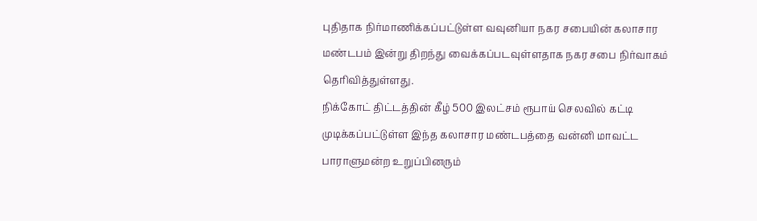புதிதாக நிர்மாணிக்கப்பட்டுள்ள வவுனியா நகர சபையின் கலாசார மண்டபம் இன்று திறந்து வைக்கப்படவுள்ளதாக நகர சபை நிர்வாகம் தெரிவித்துள்ளது.
நிக்கோட் திட்டத்தின் கீழ் 500 இலட்சம் ரூபாய் செலவில் கட்டி முடிக்கப்பட்டுள்ள இந்த கலாசார மண்டபத்தை வன்னி மாவட்ட பாராளுமன்ற உறுப்பினரும்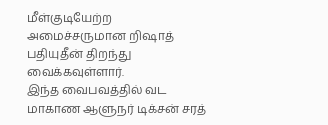மீள்குடியேற்ற அமைச்சருமான றிஷாத் பதியுதீன் திறந்து வைக்கவுள்ளார்.
இந்த வைபவத்தில் வட மாகாண ஆளுநர் டிக்சன் சரத்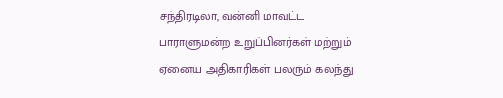சந்திரடிலா, வன்னி மாவட்ட பாராளுமன்ற உறுப்பினர்கள் மற்றும் ஏனைய அதிகாரிகள் பலரும் கலந்து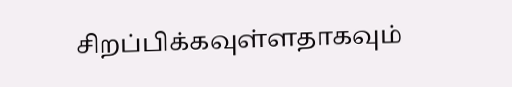சிறப்பிக்கவுள்ளதாகவும்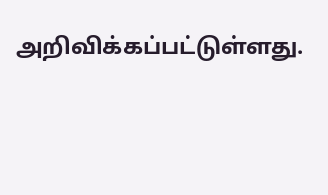அறிவிக்கப்பட்டுள்ளது.